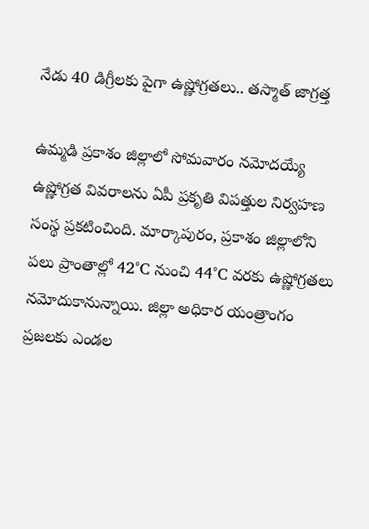నేడు 40 డిగ్రీలకు పైగా ఉష్ణోగ్రతలు.. తస్మాత్ జాగ్రత్త

ఉమ్మడి ప్రకాశం జిల్లాలో సోమవారం నమోదయ్యే ఉష్ణోగ్రత వివరాలను ఏపీ ప్రకృతి విపత్తుల నిర్వహణ సంస్థ ప్రకటించింది. మార్కాపురం, ప్రకాశం జిల్లాలోని పలు ప్రాంతాల్లో 42°C నుంచి 44°C వరకు ఉష్ణోగ్రతలు నమోదుకానున్నాయి. జిల్లా అధికార యంత్రాంగం ప్రజలకు ఎండల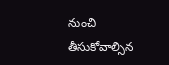నుంచి తీసుకోవాల్సిన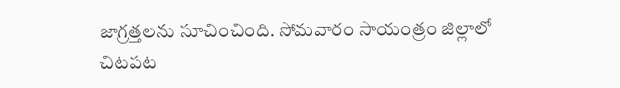జాగ్రత్తలను సూచించింది. సోమవారం సాయంత్రం జిల్లాలో చిటపట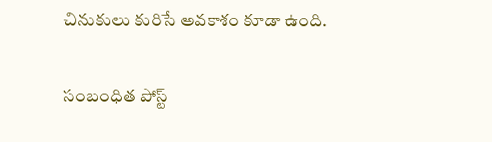చినుకులు కురిసే అవకాశం కూడా ఉంది.

సంబంధిత పోస్ట్